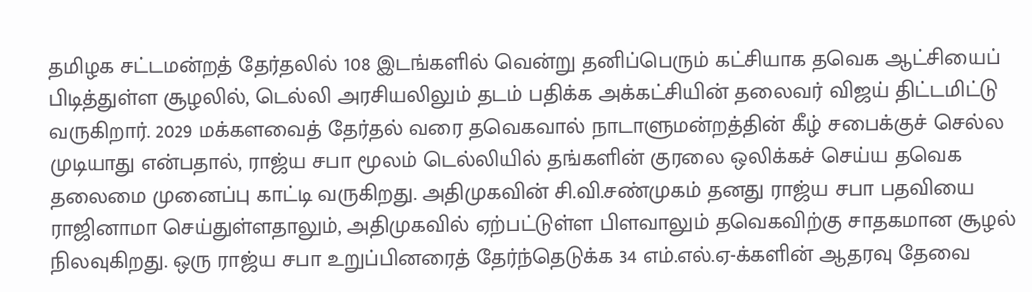தமிழக சட்டமன்றத் தேர்தலில் 108 இடங்களில் வென்று தனிப்பெரும் கட்சியாக தவெக ஆட்சியைப் பிடித்துள்ள சூழலில், டெல்லி அரசியலிலும் தடம் பதிக்க அக்கட்சியின் தலைவர் விஜய் திட்டமிட்டு வருகிறார். 2029 மக்களவைத் தேர்தல் வரை தவெகவால் நாடாளுமன்றத்தின் கீழ் சபைக்குச் செல்ல முடியாது என்பதால், ராஜ்ய சபா மூலம் டெல்லியில் தங்களின் குரலை ஒலிக்கச் செய்ய தவெக தலைமை முனைப்பு காட்டி வருகிறது. அதிமுகவின் சி.வி.சண்முகம் தனது ராஜ்ய சபா பதவியை ராஜினாமா செய்துள்ளதாலும், அதிமுகவில் ஏற்பட்டுள்ள பிளவாலும் தவெகவிற்கு சாதகமான சூழல் நிலவுகிறது. ஒரு ராஜ்ய சபா உறுப்பினரைத் தேர்ந்தெடுக்க 34 எம்.எல்.ஏ-க்களின் ஆதரவு தேவை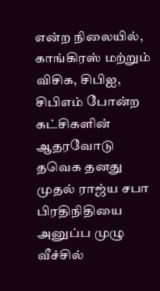என்ற நிலையில், காங்கிரஸ் மற்றும் விசிக, சிபிஐ, சிபிஎம் போன்ற கட்சிகளின் ஆதரவோடு தவெக தனது முதல் ராஜ்ய சபா பிரதிநிதியை அனுப்ப முழு வீச்சில்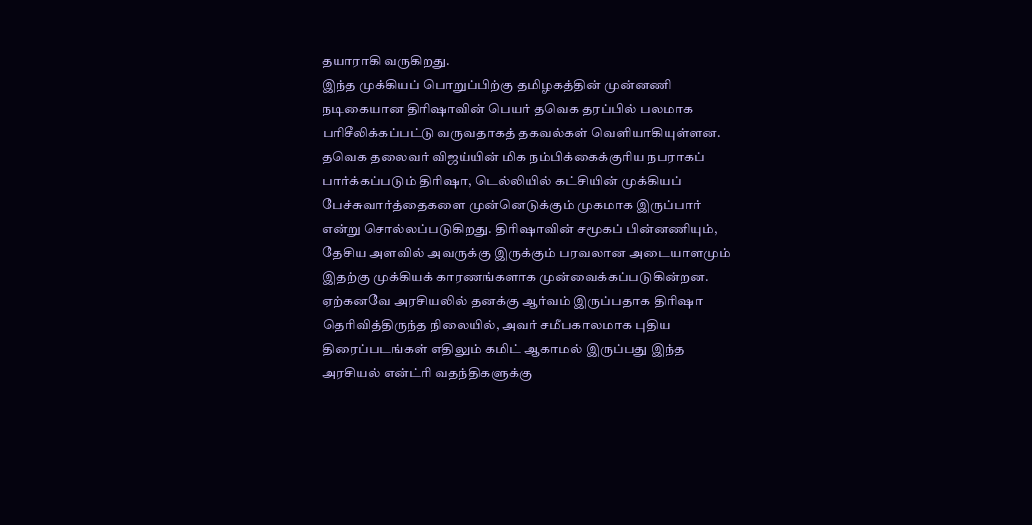தயாராகி வருகிறது.
இந்த முக்கியப் பொறுப்பிற்கு தமிழகத்தின் முன்னணி நடிகையான திரிஷாவின் பெயர் தவெக தரப்பில் பலமாக பரிசீலிக்கப்பட்டு வருவதாகத் தகவல்கள் வெளியாகியுள்ளன. தவெக தலைவர் விஜய்யின் மிக நம்பிக்கைக்குரிய நபராகப் பார்க்கப்படும் திரிஷா, டெல்லியில் கட்சியின் முக்கியப் பேச்சுவார்த்தைகளை முன்னெடுக்கும் முகமாக இருப்பார் என்று சொல்லப்படுகிறது. திரிஷாவின் சமூகப் பின்னணியும், தேசிய அளவில் அவருக்கு இருக்கும் பரவலான அடையாளமும் இதற்கு முக்கியக் காரணங்களாக முன்வைக்கப்படுகின்றன. ஏற்கனவே அரசியலில் தனக்கு ஆர்வம் இருப்பதாக திரிஷா தெரிவித்திருந்த நிலையில், அவர் சமீபகாலமாக புதிய திரைப்படங்கள் எதிலும் கமிட் ஆகாமல் இருப்பது இந்த அரசியல் என்ட்ரி வதந்திகளுக்கு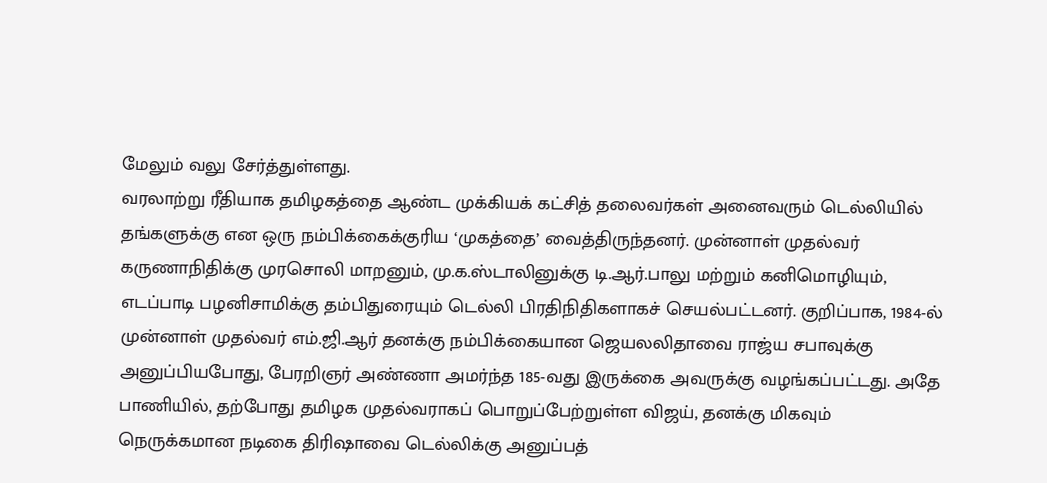மேலும் வலு சேர்த்துள்ளது.
வரலாற்று ரீதியாக தமிழகத்தை ஆண்ட முக்கியக் கட்சித் தலைவர்கள் அனைவரும் டெல்லியில் தங்களுக்கு என ஒரு நம்பிக்கைக்குரிய ‘முகத்தை’ வைத்திருந்தனர். முன்னாள் முதல்வர் கருணாநிதிக்கு முரசொலி மாறனும், மு.க.ஸ்டாலினுக்கு டி.ஆர்.பாலு மற்றும் கனிமொழியும், எடப்பாடி பழனிசாமிக்கு தம்பிதுரையும் டெல்லி பிரதிநிதிகளாகச் செயல்பட்டனர். குறிப்பாக, 1984-ல் முன்னாள் முதல்வர் எம்.ஜி.ஆர் தனக்கு நம்பிக்கையான ஜெயலலிதாவை ராஜ்ய சபாவுக்கு அனுப்பியபோது, பேரறிஞர் அண்ணா அமர்ந்த 185-வது இருக்கை அவருக்கு வழங்கப்பட்டது. அதே பாணியில், தற்போது தமிழக முதல்வராகப் பொறுப்பேற்றுள்ள விஜய், தனக்கு மிகவும் நெருக்கமான நடிகை திரிஷாவை டெல்லிக்கு அனுப்பத்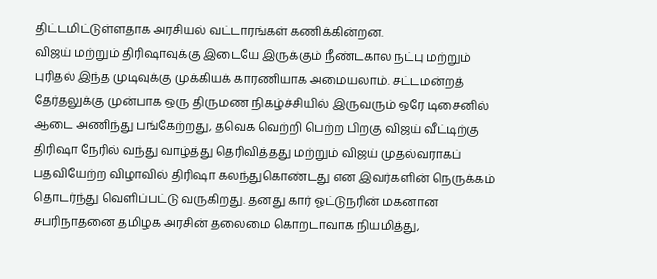திட்டமிட்டுள்ளதாக அரசியல் வட்டாரங்கள் கணிக்கின்றன.
விஜய் மற்றும் திரிஷாவுக்கு இடையே இருக்கும் நீண்டகால நட்பு மற்றும் புரிதல் இந்த முடிவுக்கு முக்கியக் காரணியாக அமையலாம். சட்டமன்றத் தேர்தலுக்கு முன்பாக ஒரு திருமண நிகழ்ச்சியில் இருவரும் ஒரே டிசைனில் ஆடை அணிந்து பங்கேற்றது, தவெக வெற்றி பெற்ற பிறகு விஜய் வீட்டிற்கு திரிஷா நேரில் வந்து வாழ்த்து தெரிவித்தது மற்றும் விஜய் முதல்வராகப் பதவியேற்ற விழாவில் திரிஷா கலந்துகொண்டது என இவர்களின் நெருக்கம் தொடர்ந்து வெளிப்பட்டு வருகிறது. தனது கார் ஓட்டுநரின் மகனான சபரிநாதனை தமிழக அரசின் தலைமை கொறடாவாக நியமித்து,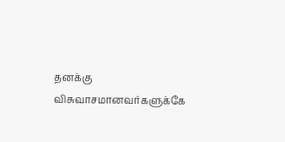தனக்கு விசுவாசமானவர்களுக்கே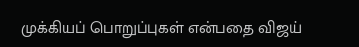முக்கியப் பொறுப்புகள் என்பதை விஜய்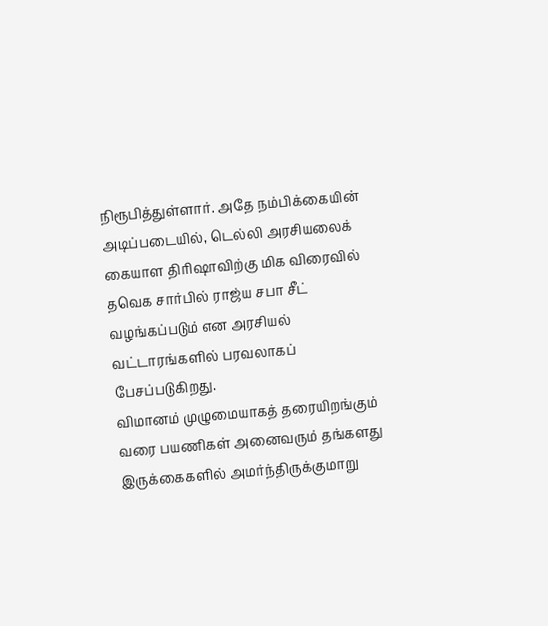நிரூபித்துள்ளார். அதே நம்பிக்கையின் அடிப்படையில், டெல்லி அரசியலைக் கையாள திரிஷாவிற்கு மிக விரைவில் தவெக சார்பில் ராஜ்ய சபா சீட் வழங்கப்படும் என அரசியல் வட்டாரங்களில் பரவலாகப் பேசப்படுகிறது.
விமானம் முழுமையாகத் தரையிறங்கும் வரை பயணிகள் அனைவரும் தங்களது இருக்கைகளில் அமர்ந்திருக்குமாறு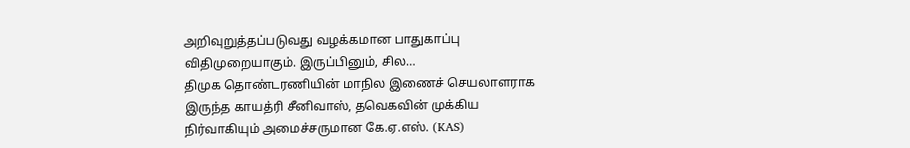அறிவுறுத்தப்படுவது வழக்கமான பாதுகாப்பு விதிமுறையாகும். இருப்பினும், சில…
திமுக தொண்டரணியின் மாநில இணைச் செயலாளராக இருந்த காயத்ரி சீனிவாஸ், தவெகவின் முக்கிய நிர்வாகியும் அமைச்சருமான கே.ஏ.எஸ். (KAS)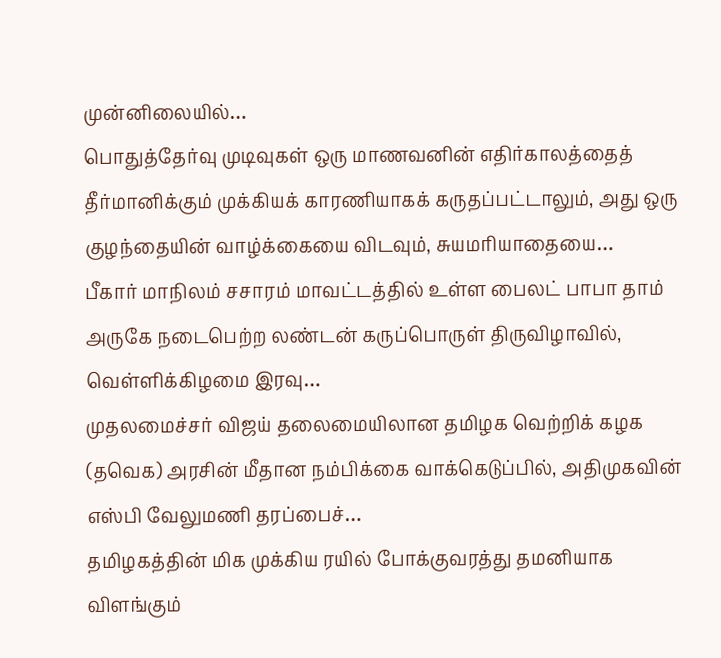முன்னிலையில்…
பொதுத்தேர்வு முடிவுகள் ஒரு மாணவனின் எதிர்காலத்தைத் தீர்மானிக்கும் முக்கியக் காரணியாகக் கருதப்பட்டாலும், அது ஒரு குழந்தையின் வாழ்க்கையை விடவும், சுயமரியாதையை…
பீகார் மாநிலம் சசாரம் மாவட்டத்தில் உள்ள பைலட் பாபா தாம் அருகே நடைபெற்ற லண்டன் கருப்பொருள் திருவிழாவில், வெள்ளிக்கிழமை இரவு…
முதலமைச்சர் விஜய் தலைமையிலான தமிழக வெற்றிக் கழக (தவெக) அரசின் மீதான நம்பிக்கை வாக்கெடுப்பில், அதிமுகவின் எஸ்பி வேலுமணி தரப்பைச்…
தமிழகத்தின் மிக முக்கிய ரயில் போக்குவரத்து தமனியாக விளங்கும்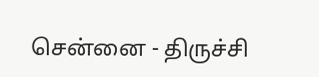சென்னை - திருச்சி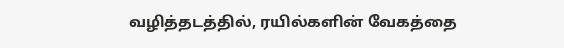வழித்தடத்தில், ரயில்களின் வேகத்தை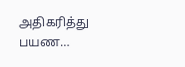அதிகரித்து பயண…